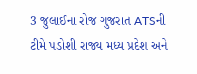3 જુલાઈના રોજ ગુજરાત ATSની ટીમે પડોશી રાજ્ય મધ્ય પ્રદેશ અને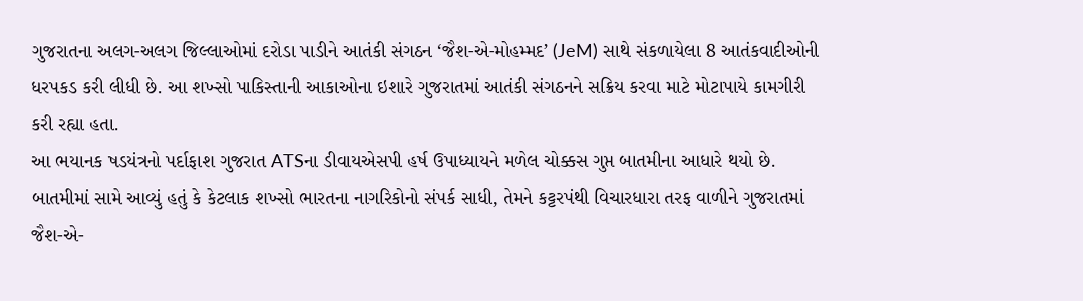ગુજરાતના અલગ-અલગ જિલ્લાઓમાં દરોડા પાડીને આતંકી સંગઠન ‘જૈશ-એ-મોહમ્મદ’ (JeM) સાથે સંકળાયેલા 8 આતંકવાદીઓની ધરપકડ કરી લીધી છે. આ શખ્સો પાકિસ્તાની આકાઓના ઇશારે ગુજરાતમાં આતંકી સંગઠનને સક્રિય કરવા માટે મોટાપાયે કામગીરી કરી રહ્યા હતા.
આ ભયાનક ષડયંત્રનો પર્દાફાશ ગુજરાત ATSના ડીવાયએસપી હર્ષ ઉપાધ્યાયને મળેલ ચોક્કસ ગુપ્ત બાતમીના આધારે થયો છે. બાતમીમાં સામે આવ્યું હતું કે કેટલાક શખ્સો ભારતના નાગરિકોનો સંપર્ક સાધી, તેમને કટ્ટરપંથી વિચારધારા તરફ વાળીને ગુજરાતમાં જૈશ-એ-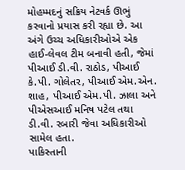મોહમ્મદનું સક્રિય નેટવર્ક ઊભું કરવાનો પ્રયાસ કરી રહ્યા છે. આ અંગે ઉચ્ચ અધિકારીઓએ એક હાઈ-લેવલ ટીમ બનાવી હતી, જેમાં પીઆઈ ડી.વી. રાઠોડ, પીઆઈ કે.પી. ગોલેતર, પીઆઈ એમ.એન. શાહ, પીઆઈ એમ.પી. ઝાલા અને પીએસઆઈ મનિષ પટેલ તથા ડી.વી. રબારી જેવા અધિકારીઓ સામેલ હતા.
પાકિસ્તાની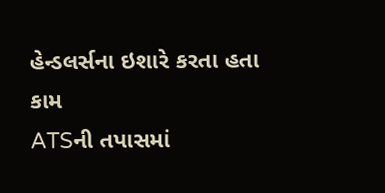હેન્ડલર્સના ઇશારે કરતા હતા કામ
ATSની તપાસમાં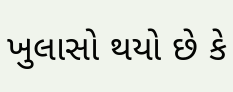ખુલાસો થયો છે કે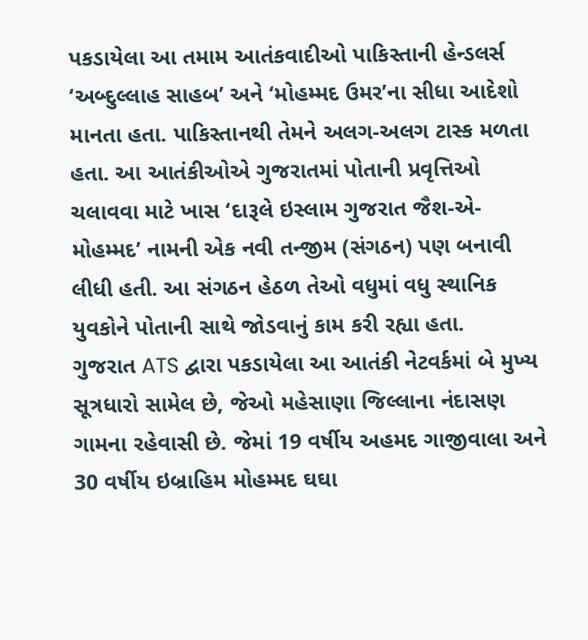પકડાયેલા આ તમામ આતંકવાદીઓ પાકિસ્તાની હેન્ડલર્સ ‘અબ્દુલ્લાહ સાહબ’ અને ‘મોહમ્મદ ઉમર’ના સીધા આદેશો માનતા હતા. પાકિસ્તાનથી તેમને અલગ-અલગ ટાસ્ક મળતા હતા. આ આતંકીઓએ ગુજરાતમાં પોતાની પ્રવૃત્તિઓ ચલાવવા માટે ખાસ ‘દારૂલે ઇસ્લામ ગુજરાત જૈશ-એ-મોહમ્મદ’ નામની એક નવી તન્જીમ (સંગઠન) પણ બનાવી લીધી હતી. આ સંગઠન હેઠળ તેઓ વધુમાં વધુ સ્થાનિક યુવકોને પોતાની સાથે જોડવાનું કામ કરી રહ્યા હતા.
ગુજરાત ATS દ્વારા પકડાયેલા આ આતંકી નેટવર્કમાં બે મુખ્ય સૂત્રધારો સામેલ છે, જેઓ મહેસાણા જિલ્લાના નંદાસણ ગામના રહેવાસી છે. જેમાં 19 વર્ષીય અહમદ ગાજીવાલા અને 30 વર્ષીય ઇબ્રાહિમ મોહમ્મદ ઘઘા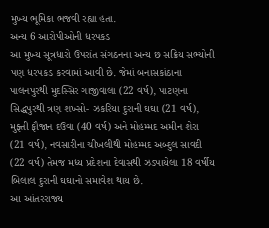મુખ્ય ભૂમિકા ભજવી રહ્યા હતા.
અન્ય 6 આરોપીઓની ધરપકડ
આ મુખ્ય સૂત્રધારો ઉપરાંત સંગઠનના અન્ય છ સક્રિય સભ્યોની પણ ધરપકડ કરવામાં આવી છે. જેમાં બનાસકાંઠાના પાલનપુરથી મુદસ્સિર ગાજીવાલા (22 વર્ષ), પાટણના સિદ્ધપુરથી ત્રણ શખ્સો- ઝકરિયા દુરાની ઘઘા (21 વર્ષ), મુફ્તી ફૌજાન દઉવા (40 વર્ષ) અને મોહમ્મદ અમીન શેરા (21 વર્ષ), નવસારીના ચીખલીથી મોહમ્મદ અબ્દુલ સાવદી (22 વર્ષ) તેમજ મધ્ય પ્રદેશના દેવાસથી ઝડપાયેલા 18 વર્ષીય બિલાલ દુરાની ઘઘાનો સમાવેશ થાય છે.
આ આંતરરાજ્ય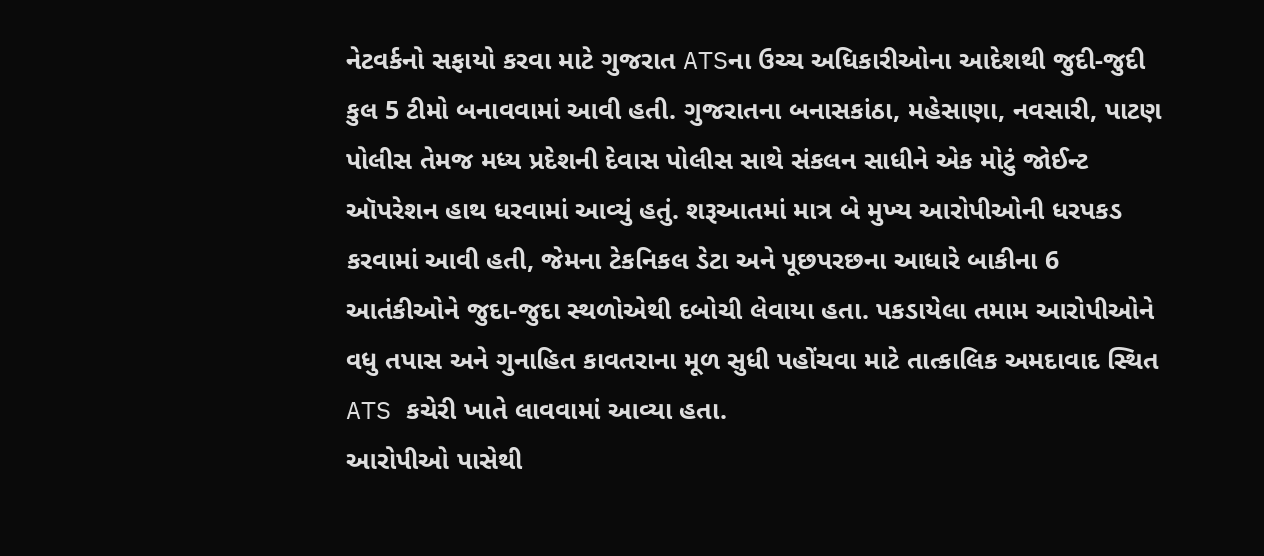નેટવર્કનો સફાયો કરવા માટે ગુજરાત ATSના ઉચ્ચ અધિકારીઓના આદેશથી જુદી-જુદી કુલ 5 ટીમો બનાવવામાં આવી હતી. ગુજરાતના બનાસકાંઠા, મહેસાણા, નવસારી, પાટણ પોલીસ તેમજ મધ્ય પ્રદેશની દેવાસ પોલીસ સાથે સંકલન સાધીને એક મોટું જોઈન્ટ ઑપરેશન હાથ ધરવામાં આવ્યું હતું. શરૂઆતમાં માત્ર બે મુખ્ય આરોપીઓની ધરપકડ કરવામાં આવી હતી, જેમના ટેકનિકલ ડેટા અને પૂછપરછના આધારે બાકીના 6 આતંકીઓને જુદા-જુદા સ્થળોએથી દબોચી લેવાયા હતા. પકડાયેલા તમામ આરોપીઓને વધુ તપાસ અને ગુનાહિત કાવતરાના મૂળ સુધી પહોંચવા માટે તાત્કાલિક અમદાવાદ સ્થિત ATS કચેરી ખાતે લાવવામાં આવ્યા હતા.
આરોપીઓ પાસેથી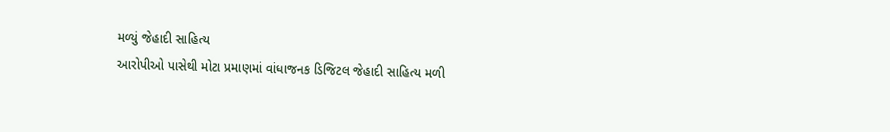મળ્યું જેહાદી સાહિત્ય
આરોપીઓ પાસેથી મોટા પ્રમાણમાં વાંધાજનક ડિજિટલ જેહાદી સાહિત્ય મળી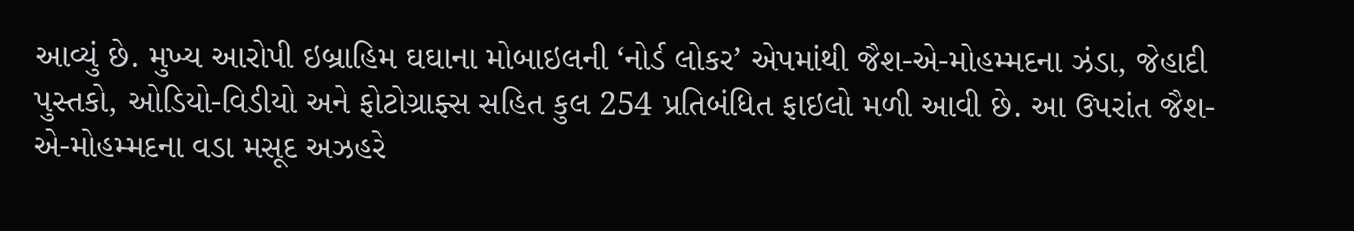આવ્યું છે. મુખ્ય આરોપી ઇબ્રાહિમ ઘઘાના મોબાઇલની ‘નોર્ડ લોકર’ એપમાંથી જૈશ-એ-મોહમ્મદના ઝંડા, જેહાદી પુસ્તકો, ઓડિયો-વિડીયો અને ફોટોગ્રાફ્સ સહિત કુલ 254 પ્રતિબંધિત ફાઇલો મળી આવી છે. આ ઉપરાંત જૈશ-એ-મોહમ્મદના વડા મસૂદ અઝહરે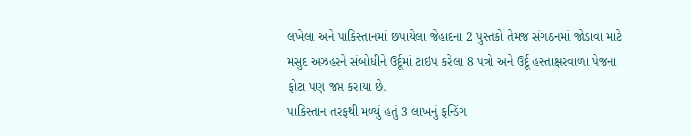લખેલા અને પાકિસ્તાનમાં છપાયેલા જેહાદના 2 પુસ્તકો તેમજ સંગઠનમાં જોડાવા માટે મસુદ અઝહરને સંબોધીને ઉર્દૂમાં ટાઇપ કરેલા 8 પત્રો અને ઉર્દૂ હસ્તાક્ષરવાળા પેજના ફોટા પણ જપ્ત કરાયા છે.
પાકિસ્તાન તરફથી મળ્યું હતું 3 લાખનું ફન્ડિંગ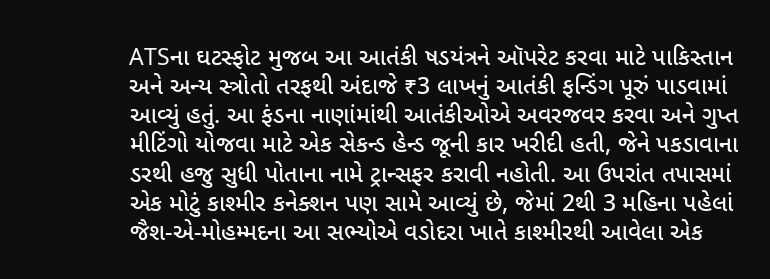ATSના ઘટસ્ફોટ મુજબ આ આતંકી ષડયંત્રને ઑપરેટ કરવા માટે પાકિસ્તાન અને અન્ય સ્ત્રોતો તરફથી અંદાજે ₹3 લાખનું આતંકી ફન્ડિંગ પૂરું પાડવામાં આવ્યું હતું. આ ફંડના નાણાંમાંથી આતંકીઓએ અવરજવર કરવા અને ગુપ્ત મીટિંગો યોજવા માટે એક સેકન્ડ હેન્ડ જૂની કાર ખરીદી હતી, જેને પકડાવાના ડરથી હજુ સુધી પોતાના નામે ટ્રાન્સફર કરાવી નહોતી. આ ઉપરાંત તપાસમાં એક મોટું કાશ્મીર કનેક્શન પણ સામે આવ્યું છે, જેમાં 2થી 3 મહિના પહેલાં જૈશ-એ-મોહમ્મદના આ સભ્યોએ વડોદરા ખાતે કાશ્મીરથી આવેલા એક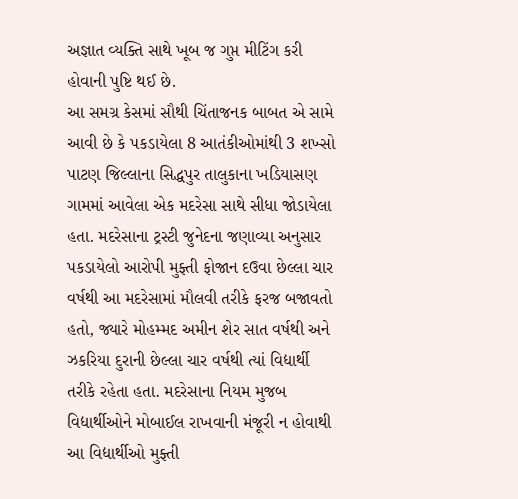અજ્ઞાત વ્યક્તિ સાથે ખૂબ જ ગુપ્ત મીટિંગ કરી હોવાની પુષ્ટિ થઈ છે.
આ સમગ્ર કેસમાં સૌથી ચિંતાજનક બાબત એ સામે આવી છે કે પકડાયેલા 8 આતંકીઓમાંથી 3 શખ્સો પાટણ જિલ્લાના સિદ્ધપુર તાલુકાના ખડિયાસણ ગામમાં આવેલા એક મદરેસા સાથે સીધા જોડાયેલા હતા. મદરેસાના ટ્રસ્ટી જુનેદના જણાવ્યા અનુસાર પકડાયેલો આરોપી મુફ્તી ફોજાન દઉવા છેલ્લા ચાર વર્ષથી આ મદરેસામાં મૌલવી તરીકે ફરજ બજાવતો હતો, જ્યારે મોહમ્મદ અમીન શેર સાત વર્ષથી અને ઝકરિયા દુરાની છેલ્લા ચાર વર્ષથી ત્યાં વિદ્યાર્થી તરીકે રહેતા હતા. મદરેસાના નિયમ મુજબ વિદ્યાર્થીઓને મોબાઈલ રાખવાની મંજૂરી ન હોવાથી આ વિદ્યાર્થીઓ મુફ્તી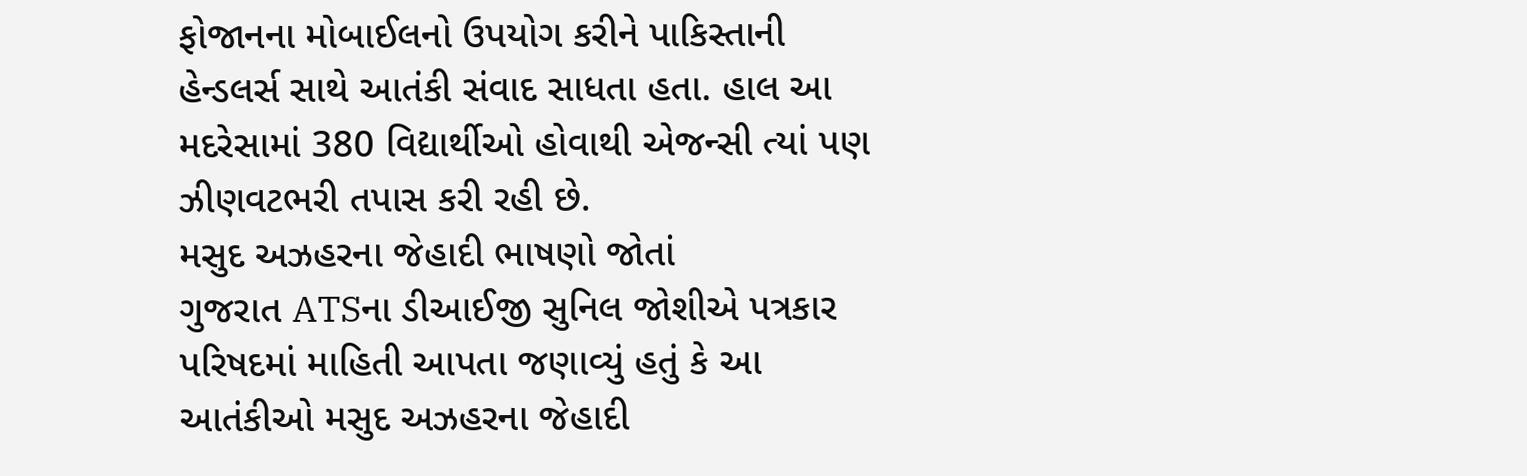ફોજાનના મોબાઈલનો ઉપયોગ કરીને પાકિસ્તાની હેન્ડલર્સ સાથે આતંકી સંવાદ સાધતા હતા. હાલ આ મદરેસામાં 380 વિદ્યાર્થીઓ હોવાથી એજન્સી ત્યાં પણ ઝીણવટભરી તપાસ કરી રહી છે.
મસુદ અઝહરના જેહાદી ભાષણો જોતાં
ગુજરાત ATSના ડીઆઈજી સુનિલ જોશીએ પત્રકાર પરિષદમાં માહિતી આપતા જણાવ્યું હતું કે આ આતંકીઓ મસુદ અઝહરના જેહાદી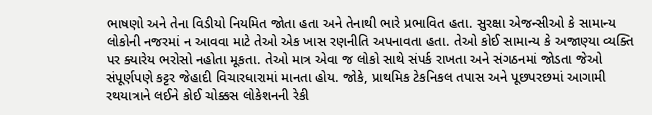ભાષણો અને તેના વિડીયો નિયમિત જોતા હતા અને તેનાથી ભારે પ્રભાવિત હતા. સુરક્ષા એજન્સીઓ કે સામાન્ય લોકોની નજરમાં ન આવવા માટે તેઓ એક ખાસ રણનીતિ અપનાવતા હતા. તેઓ કોઈ સામાન્ય કે અજાણ્યા વ્યક્તિ પર ક્યારેય ભરોસો નહોતા મૂકતા. તેઓ માત્ર એવા જ લોકો સાથે સંપર્ક રાખતા અને સંગઠનમાં જોડતા જેઓ સંપૂર્ણપણે કટ્ટર જેહાદી વિચારધારામાં માનતા હોય. જોકે, પ્રાથમિક ટેકનિકલ તપાસ અને પૂછપરછમાં આગામી રથયાત્રાને લઈને કોઈ ચોક્કસ લોકેશનની રેકી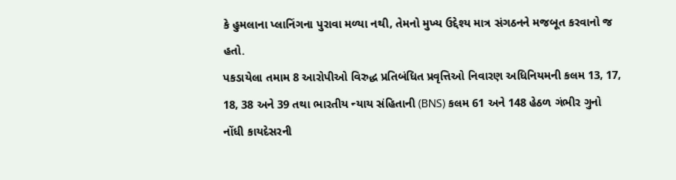કે હુમલાના પ્લાનિંગના પુરાવા મળ્યા નથી, તેમનો મુખ્ય ઉદ્દેશ્ય માત્ર સંગઠનને મજબૂત કરવાનો જ હતો.
પકડાયેલા તમામ 8 આરોપીઓ વિરુદ્ધ પ્રતિબંધિત પ્રવૃત્તિઓ નિવારણ અધિનિયમની કલમ 13, 17, 18, 38 અને 39 તથા ભારતીય ન્યાય સંહિતાની (BNS) કલમ 61 અને 148 હેઠળ ગંભીર ગુનો નોંધી કાયદેસરની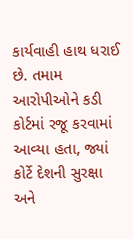કાર્યવાહી હાથ ધરાઈ છે. તમામ આરોપીઓને કડી કોર્ટમાં રજૂ કરવામાં આવ્યા હતા, જ્યાં કોર્ટે દેશની સુરક્ષા અને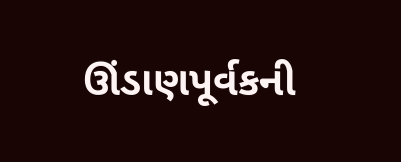ઊંડાણપૂર્વકની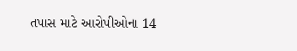તપાસ માટે આરોપીઓના 14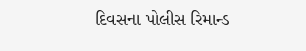દિવસના પોલીસ રિમાન્ડ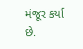મંજૂર કર્યા છે.